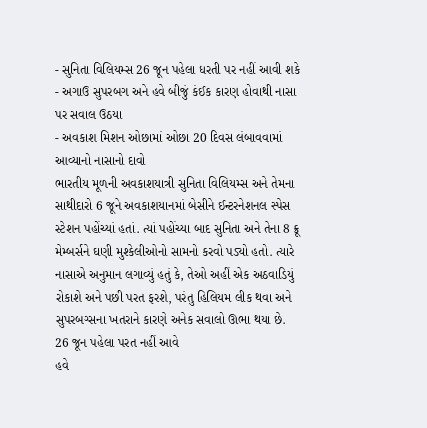- સુનિતા વિલિયમ્સ 26 જૂન પહેલા ધરતી પર નહીં આવી શકે
- અગાઉ સુપરબગ અને હવે બીજું કંઈક કારણ હોવાથી નાસા પર સવાલ ઉઠયા
- અવકાશ મિશન ઓછામાં ઓછા 20 દિવસ લંબાવવામાં આવ્યાનો નાસાનો દાવો
ભારતીય મૂળની અવકાશયાત્રી સુનિતા વિલિયમ્સ અને તેમના સાથીદારો 6 જૂને અવકાશયાનમાં બેસીને ઈન્ટરનેશનલ સ્પેસ સ્ટેશન પહોંચ્યાં હતાં. ત્યાં પહોંચ્યા બાદ સુનિતા અને તેના 8 ક્રૂ મેમ્બર્સને ઘણી મુશ્કેલીઓનો સામનો કરવો પડ્યો હતો. ત્યારે નાસાએ અનુમાન લગાવ્યું હતું કે, તેઓ અહીં એક અઠવાડિયું રોકાશે અને પછી પરત ફરશે, પરંતુ હિલિયમ લીક થવા અને સુપરબગ્સના ખતરાને કારણે અનેક સવાલો ઊભા થયા છે.
26 જૂન પહેલા પરત નહીં આવે
હવે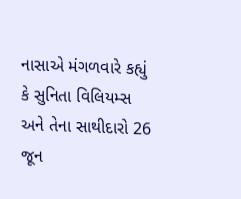નાસાએ મંગળવારે કહ્યું કે સુનિતા વિલિયમ્સ અને તેના સાથીદારો 26 જૂન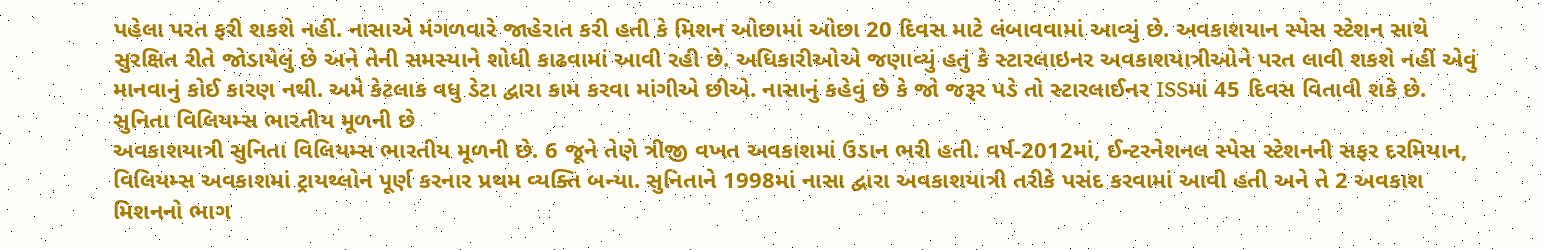પહેલા પરત ફરી શકશે નહીં. નાસાએ મંગળવારે જાહેરાત કરી હતી કે મિશન ઓછામાં ઓછા 20 દિવસ માટે લંબાવવામાં આવ્યું છે. અવકાશયાન સ્પેસ સ્ટેશન સાથે સુરક્ષિત રીતે જોડાયેલું છે અને તેની સમસ્યાને શોધી કાઢવામાં આવી રહી છે. અધિકારીઓએ જણાવ્યું હતું કે સ્ટારલાઇનર અવકાશયાત્રીઓને પરત લાવી શકશે નહીં એવું માનવાનું કોઈ કારણ નથી. અમે કેટલાક વધુ ડેટા દ્વારા કામ કરવા માંગીએ છીએ. નાસાનું કહેવું છે કે જો જરૂર પડે તો સ્ટારલાઈનર ISSમાં 45 દિવસ વિતાવી શકે છે.
સુનિતા વિલિયમ્સ ભારતીય મૂળની છે
અવકાશયાત્રી સુનિતા વિલિયમ્સ ભારતીય મૂળની છે. 6 જૂને તેણે ત્રીજી વખત અવકાશમાં ઉડાન ભરી હતી. વર્ષ-2012માં, ઈન્ટરનેશનલ સ્પેસ સ્ટેશનની સફર દરમિયાન, વિલિયમ્સ અવકાશમાં ટ્રાયથ્લોન પૂર્ણ કરનાર પ્રથમ વ્યક્તિ બન્યા. સુનિતાને 1998માં નાસા દ્વારા અવકાશયાત્રી તરીકે પસંદ કરવામાં આવી હતી અને તે 2 અવકાશ મિશનનો ભાગ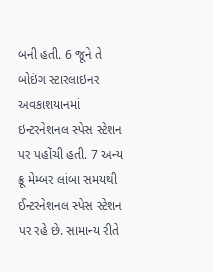બની હતી. 6 જૂને તે બોઇંગ સ્ટારલાઇનર અવકાશયાનમાં ઇન્ટરનેશનલ સ્પેસ સ્ટેશન પર પહોંચી હતી. 7 અન્ય ક્રૂ મેમ્બર લાંબા સમયથી ઈન્ટરનેશનલ સ્પેસ સ્ટેશન પર રહે છે. સામાન્ય રીતે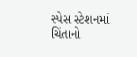સ્પેસ સ્ટેશનમાં ચિંતાનો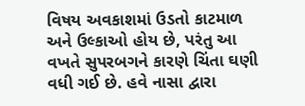વિષય અવકાશમાં ઉડતો કાટમાળ અને ઉલ્કાઓ હોય છે, પરંતુ આ વખતે સુપરબગને કારણે ચિંતા ઘણી વધી ગઈ છે. હવે નાસા દ્વારા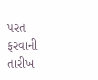પરત ફરવાની તારીખ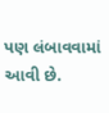પણ લંબાવવામાં આવી છે.